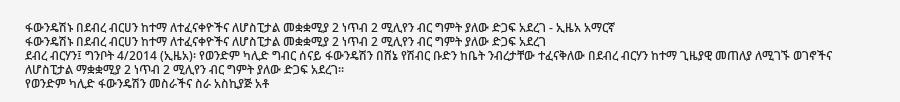ፋውንዴሽኑ በደብረ ብርሀን ከተማ ለተፈናቀዮችና ለሆስፒታል መቋቋሚያ 2 ነጥብ 2 ሚሊየን ብር ግምት ያለው ድጋፍ አደረገ - ኢዜአ አማርኛ
ፋውንዴሽኑ በደብረ ብርሀን ከተማ ለተፈናቀዮችና ለሆስፒታል መቋቋሚያ 2 ነጥብ 2 ሚሊየን ብር ግምት ያለው ድጋፍ አደረገ
ደብረ ብርሃን፤ ግንቦት 4/2014 (ኢዜአ)፡ የወንድም ካሊድ ግብር ሰናይ ፋውንዴሽን በሸኔ የሽብር ቡድን ከቤት ንብረታቸው ተፈናቅለው በደብረ ብርሃን ከተማ ጊዜያዊ መጠለያ ለሚገኙ ወገኖችና ለሆስፒታል ማቋቋሚያ 2 ነጥብ 2 ሚሊየን ብር ግምት ያለው ድጋፍ አደረገ።
የወንድም ካሊድ ፋውንዴሽን መስራችና ስራ አስኪያጅ አቶ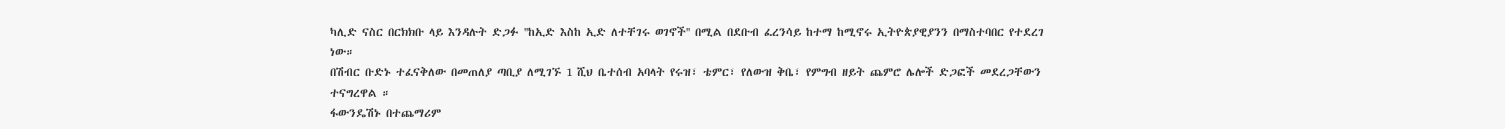ካሊድ ናስር በርክክቡ ላይ እንዳሉት ድጋፉ ''ከኢድ እስከ ኢድ ለተቸገሩ ወገኖች'' በሚል በደቡብ ፈረንሳይ ከተማ ከሚኖሩ ኢትዮጵያዊያንን በማስተባበር የተደረገ ነው።
በሽብር ቡድኑ ተፈናቅለው በመጠለያ ጣቢያ ለሚገኙ 1 ሺህ ቤተሰብ አባላት የሩዝ፣ ቴምር፣ የለውዝ ቅቤ፣ የምግብ ዘይት ጨምሮ ሌሎች ድጋፎች መደረጋቸውን ተናግረዋል ።
ፋውንዴሽኑ በተጨማሪም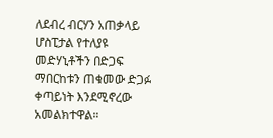ለደብረ ብርሃን አጠቃላይ ሆስፒታል የተለያዩ መድሃኒቶችን በድጋፍ ማበርከቱን ጠቁመው ድጋፉ ቀጣይነት እንደሚኖረው አመልክተዋል።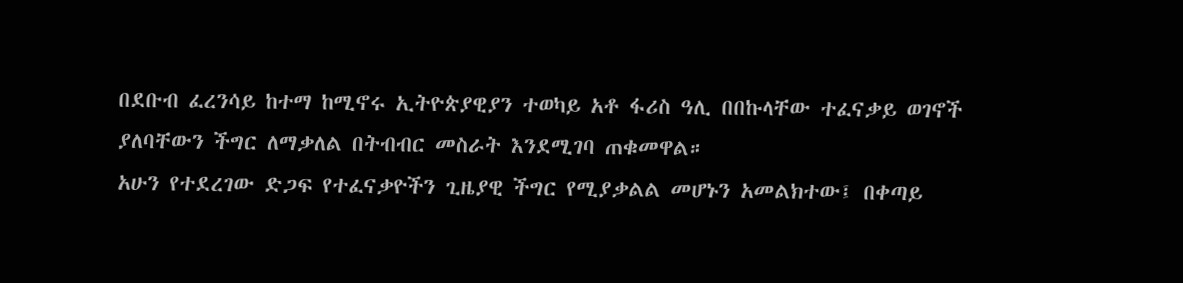በደቡብ ፈረንሳይ ከተማ ከሚኖሩ ኢትዮጵያዊያን ተወካይ አቶ ፋሪስ ዓሊ በበኩላቸው ተፈናቃይ ወገኖች ያለባቸውን ችግር ለማቃለል በትብብር መስራት እንደሚገባ ጠቁመዋል።
አሁን የተደረገው ድጋፍ የተፈናቃዮችን ጊዜያዊ ችግር የሚያቃልል መሆኑን አመልክተው፤ በቀጣይ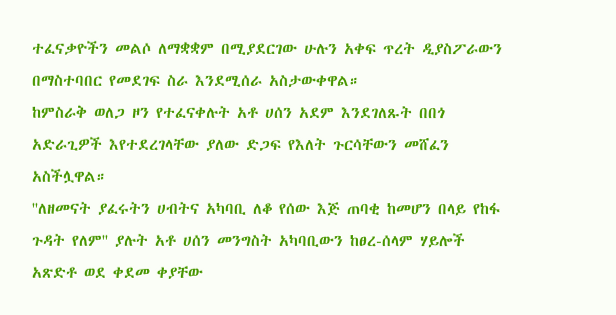ተፈናቃዮችን መልሶ ለማቋቋም በሚያደርገው ሁሉን አቀፍ ጥረት ዲያስፖራውን በማስተባበር የመደገፍ ስራ እንደሚሰራ አስታውቀዋል።
ከምስራቅ ወለጋ ዞን የተፈናቀሉት አቶ ሀሰን አደም እንደገለጹት በበጎ አድራጊዎች እየተደረገላቸው ያለው ድጋፍ የእለት ጉርሳቸውን መሸፈን አስችሏዋል።
''ለዘመናት ያፈሩትን ሀብትና አካባቢ ለቆ የሰው እጅ ጠባቂ ከመሆን በላይ የከፋ ጉዳት የለም'' ያሉት አቶ ሀሰን መንግስት አካባቢውን ከፀረ-ሰላም ሃይሎች አጽድቶ ወደ ቀደመ ቀያቸው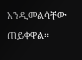አንዲመልሳቸው ጠይቀዋል።